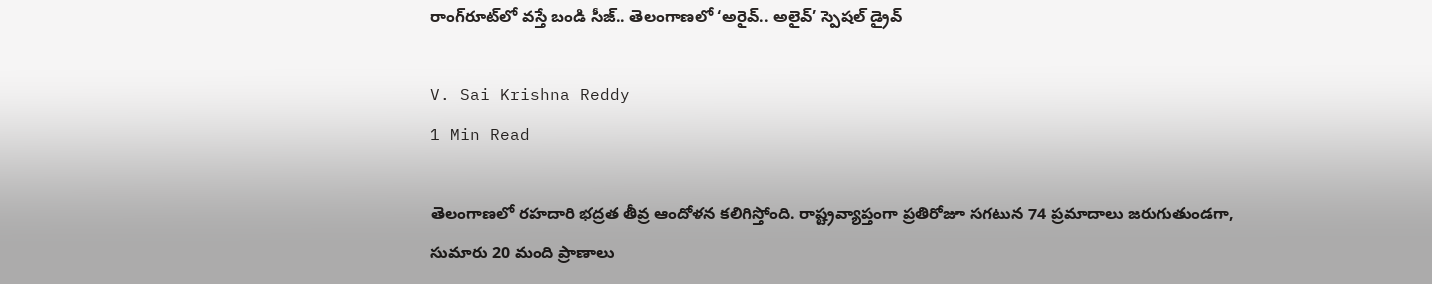రాంగ్‌రూట్‌లో వస్తే బండి సీజ్.. తెలంగాణలో ‘అరైవ్.. అలైవ్’ స్పెషల్ డ్రైవ్

V. Sai Krishna Reddy
1 Min Read

తెలంగాణలో రహదారి భద్రత తీవ్ర ఆందోళన కలిగిస్తోంది. రాష్ట్రవ్యాప్తంగా ప్రతిరోజూ సగటున 74 ప్రమాదాలు జరుగుతుండగా, సుమారు 20 మంది ప్రాణాలు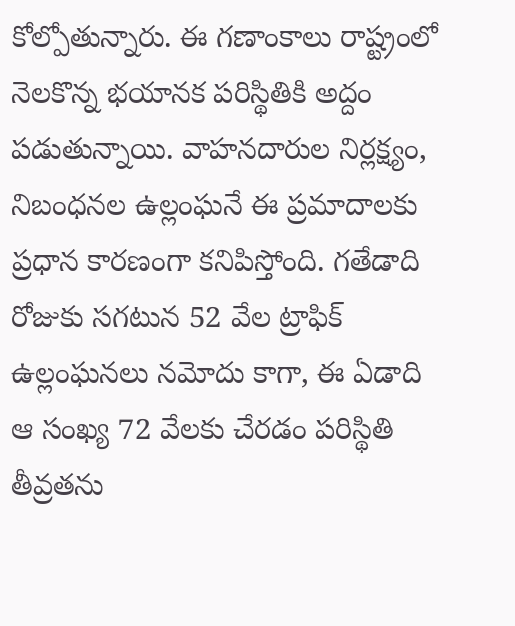కోల్పోతున్నారు. ఈ గణాంకాలు రాష్ట్రంలో నెలకొన్న భయానక పరిస్థితికి అద్దం పడుతున్నాయి. వాహనదారుల నిర్లక్ష్యం, నిబంధనల ఉల్లంఘనే ఈ ప్రమాదాలకు ప్రధాన కారణంగా కనిపిస్తోంది. గతేడాది రోజుకు సగటున 52 వేల ట్రాఫిక్ ఉల్లంఘనలు నమోదు కాగా, ఈ ఏడాది ఆ సంఖ్య 72 వేలకు చేరడం పరిస్థితి తీవ్రతను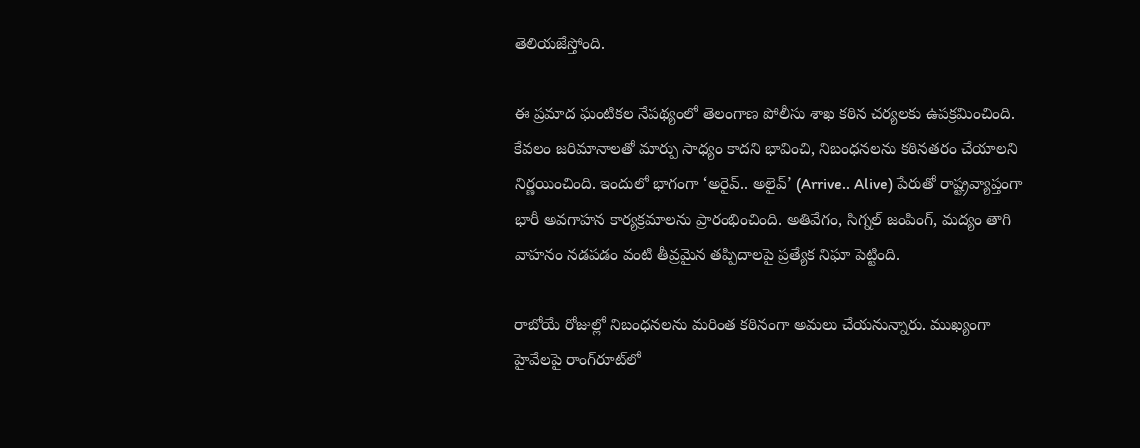తెలియజేస్తోంది.

ఈ ప్రమాద ఘంటికల నేపథ్యంలో తెలంగాణ పోలీసు శాఖ కఠిన చర్యలకు ఉపక్రమించింది. కేవలం జరిమానాలతో మార్పు సాధ్యం కాదని భావించి, నిబంధనలను కఠినతరం చేయాలని నిర్ణయించింది. ఇందులో భాగంగా ‘అరైవ్.. అలైవ్’ (Arrive.. Alive) పేరుతో రాష్ట్రవ్యాప్తంగా భారీ అవగాహన కార్యక్రమాలను ప్రారంభించింది. అతివేగం, సిగ్నల్ జంపింగ్, మద్యం తాగి వాహనం నడపడం వంటి తీవ్రమైన తప్పిదాలపై ప్రత్యేక నిఘా పెట్టింది.

రాబోయే రోజుల్లో నిబంధనలను మరింత కఠినంగా అమలు చేయనున్నారు. ముఖ్యంగా హైవేలపై రాంగ్‌రూట్‌లో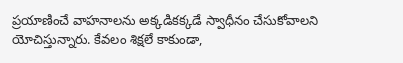ప్రయాణించే వాహనాలను అక్కడికక్కడే స్వాధీనం చేసుకోవాలని యోచిస్తున్నారు. కేవలం శిక్షలే కాకుండా,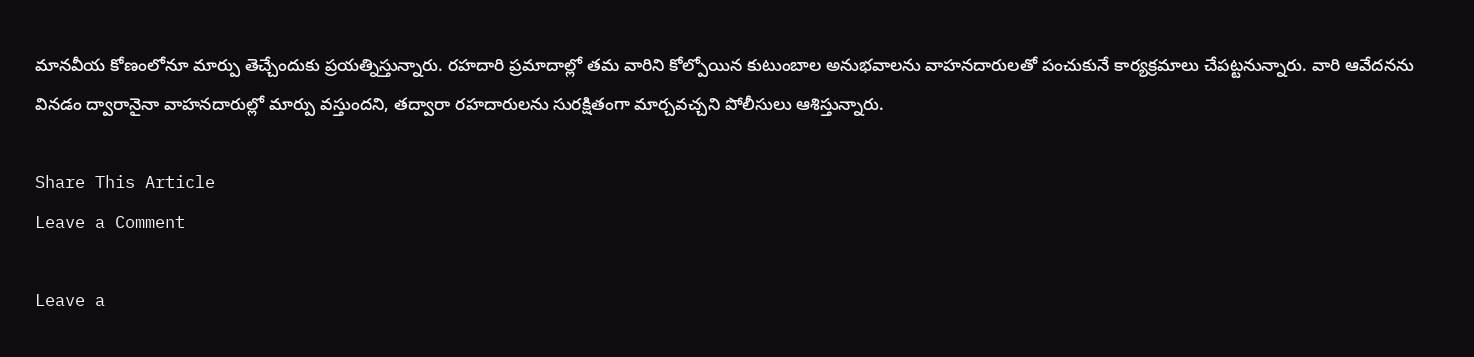మానవీయ కోణంలోనూ మార్పు తెచ్చేందుకు ప్రయత్నిస్తున్నారు. రహదారి ప్రమాదాల్లో తమ వారిని కోల్పోయిన కుటుంబాల అనుభవాలను వాహనదారులతో పంచుకునే కార్యక్రమాలు చేపట్టనున్నారు. వారి ఆవేదనను వినడం ద్వారానైనా వాహనదారుల్లో మార్పు వస్తుందని, తద్వారా రహదారులను సురక్షితంగా మార్చవచ్చని పోలీసులు ఆశిస్తున్నారు.

Share This Article
Leave a Comment

Leave a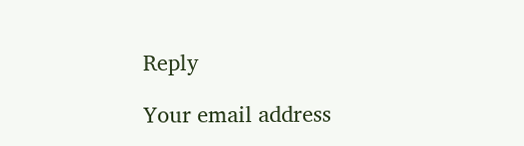Reply

Your email address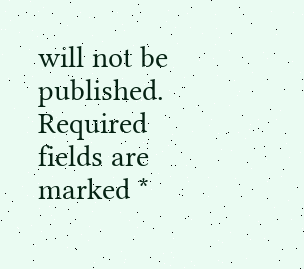will not be published. Required fields are marked *